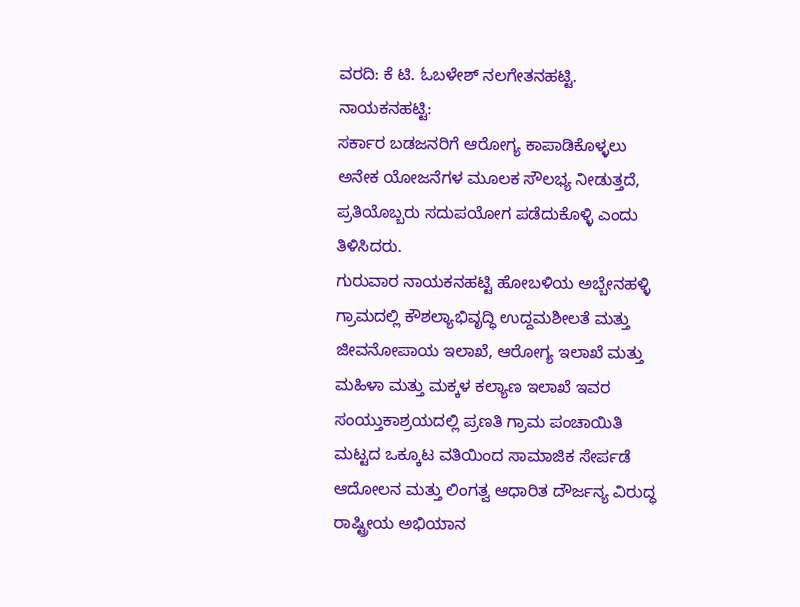ವರದಿ: ಕೆ ಟಿ. ಓಬಳೇಶ್ ನಲಗೇತನಹಟ್ಟಿ.
ನಾಯಕನಹಟ್ಟಿ:
ಸರ್ಕಾರ ಬಡಜನರಿಗೆ ಆರೋಗ್ಯ ಕಾಪಾಡಿಕೊಳ್ಳಲು ಅನೇಕ ಯೋಜನೆಗಳ ಮೂಲಕ ಸೌಲಭ್ಯ ನೀಡುತ್ತದೆ, ಪ್ರತಿಯೊಬ್ಬರು ಸದುಪಯೋಗ ಪಡೆದುಕೊಳ್ಳಿ ಎಂದು ತಿಳಿಸಿದರು.
ಗುರುವಾರ ನಾಯಕನಹಟ್ಟಿ ಹೋಬಳಿಯ ಅಬ್ಬೇನಹಳ್ಳಿ ಗ್ರಾಮದಲ್ಲಿ ಕೌಶಲ್ಯಾಭಿವೃದ್ಧಿ ಉದ್ದಮಶೀಲತೆ ಮತ್ತು ಜೀವನೋಪಾಯ ಇಲಾಖೆ, ಆರೋಗ್ಯ ಇಲಾಖೆ ಮತ್ತು ಮಹಿಳಾ ಮತ್ತು ಮಕ್ಕಳ ಕಲ್ಯಾಣ ಇಲಾಖೆ ಇವರ ಸಂಯ್ತುಕಾಶ್ರಯದಲ್ಲಿ ಪ್ರಣತಿ ಗ್ರಾಮ ಪಂಚಾಯಿತಿ ಮಟ್ಟದ ಒಕ್ಕೂಟ ವತಿಯಿಂದ ಸಾಮಾಜಿಕ ಸೇರ್ಪಡೆ ಆದೋಲನ ಮತ್ತು ಲಿಂಗತ್ವ ಆಧಾರಿತ ದೌರ್ಜನ್ಯ ವಿರುದ್ಧ ರಾಷ್ಟ್ರೀಯ ಅಭಿಯಾನ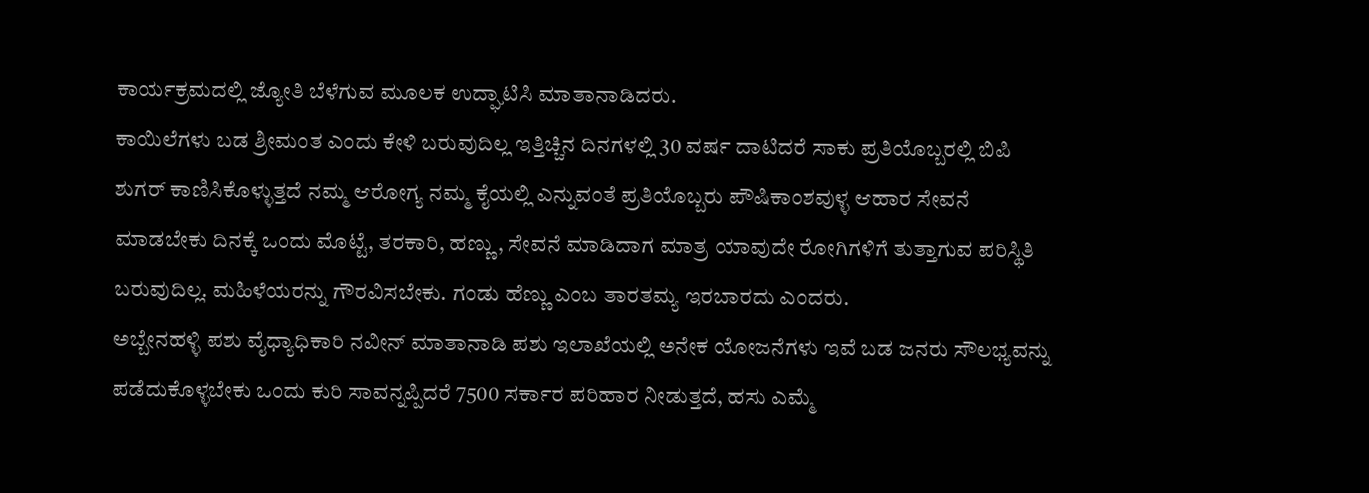ಕಾರ್ಯಕ್ರಮದಲ್ಲಿ ಜ್ಯೋತಿ ಬೆಳೆಗುವ ಮೂಲಕ ಉದ್ಘಾಟಿಸಿ ಮಾತಾನಾಡಿದರು.
ಕಾಯಿಲೆಗಳು ಬಡ ಶ್ರೀಮಂತ ಎಂದು ಕೇಳಿ ಬರುವುದಿಲ್ಲ ಇತ್ತಿಚ್ಚಿನ ದಿನಗಳಲ್ಲಿ 30 ವರ್ಷ ದಾಟಿದರೆ ಸಾಕು ಪ್ರತಿಯೊಬ್ಬರಲ್ಲಿ ಬಿಪಿ ಶುಗರ್ ಕಾಣಿಸಿಕೊಳ್ಳುತ್ತದೆ ನಮ್ಮ ಆರೋಗ್ಯ ನಮ್ಮ ಕೈಯಲ್ಲಿ ಎನ್ನುವಂತೆ ಪ್ರತಿಯೊಬ್ಬರು ಪೌಷಿಕಾಂಶವುಳ್ಳ ಆಹಾರ ಸೇವನೆ ಮಾಡಬೇಕು ದಿನಕ್ಕೆ ಒಂದು ಮೊಟ್ಟೆ, ತರಕಾರಿ, ಹಣ್ಣು, ಸೇವನೆ ಮಾಡಿದಾಗ ಮಾತ್ರ ಯಾವುದೇ ರೋಗಿಗಳಿಗೆ ತುತ್ತಾಗುವ ಪರಿಸ್ಥಿತಿ ಬರುವುದಿಲ್ಲ. ಮಹಿಳೆಯರನ್ನು ಗೌರವಿಸಬೇಕು. ಗಂಡು ಹೆಣ್ಣು ಎಂಬ ತಾರತಮ್ಯ ಇರಬಾರದು ಎಂದರು.
ಅಬ್ಬೇನಹಳ್ಳಿ ಪಶು ವೈಧ್ಯಾಧಿಕಾರಿ ನವೀನ್ ಮಾತಾನಾಡಿ ಪಶು ಇಲಾಖೆಯಲ್ಲಿ ಅನೇಕ ಯೋಜನೆಗಳು ಇವೆ ಬಡ ಜನರು ಸೌಲಭ್ಯವನ್ನು ಪಡೆದುಕೊಳ್ಳಬೇಕು ಒಂದು ಕುರಿ ಸಾವನ್ನಪ್ಪಿದರೆ 7500 ಸರ್ಕಾರ ಪರಿಹಾರ ನೀಡುತ್ತದೆ, ಹಸು ಎಮ್ಮೆ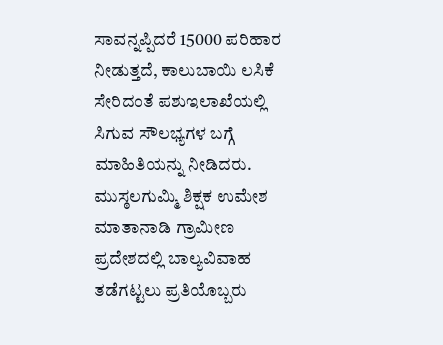ಸಾವನ್ನಪ್ಪಿದರೆ 15000 ಪರಿಹಾರ ನೀಡುತ್ತದೆ, ಕಾಲುಬಾಯಿ ಲಸಿಕೆ ಸೇರಿದಂತೆ ಪಶುಇಲಾಖೆಯಲ್ಲಿ ಸಿಗುವ ಸೌಲಭ್ಯಗಳ ಬಗ್ಗೆ ಮಾಹಿತಿಯನ್ನು ನೀಡಿದರು.
ಮುಸ್ಠಲಗುಮ್ಮಿ ಶಿಕ್ಷಕ ಉಮೇಶ ಮಾತಾನಾಡಿ ಗ್ರಾಮೀಣ ಪ್ರದೇಶದಲ್ಲಿ ಬಾಲ್ಯವಿವಾಹ ತಡೆಗಟ್ಟಲು ಪ್ರತಿಯೊಬ್ಬರು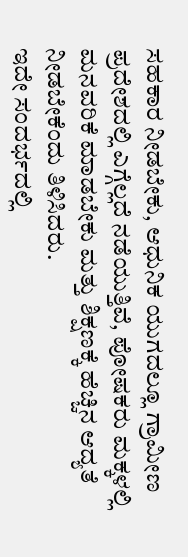ಸಹಕಾರ ನೀಡಬೇಕು, ಆಧುನಿಕ ಯುಗದಲ್ಲೂ ಗ್ರಾಮೀಣ ಪ್ರದೇಶದಲ್ಲಿ ಎಗ್ಗೆಲ್ಲದೆ ನಡೆಯುತ್ತಿವೆ, ಪೋಷಕರು ಮಕ್ಕಳಲ್ಲಿ ಮನವರಿಕೆ ಮಾಡಬೇಕು ಮತ್ತು ಶಿಕ್ಷಣಕ್ಕೆ ಹೆಚ್ಚಿನ ಆದ್ಯತೆ ನೀಡಬೇಕೆಂದು ತಿಳಿಸಿದರು.
ಇದೇ ಸಂದರ್ಭದಲ್ಲಿ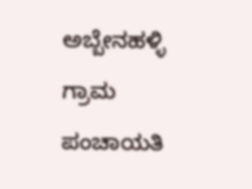ಅಬ್ಬೇನಹಳ್ಳಿ ಗ್ರಾಮ ಪಂಚಾಯತಿ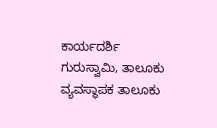ಕಾರ್ಯದರ್ಶಿ ಗುರುಸ್ವಾಮಿ, ತಾಲೂಕು ವ್ಯವಸ್ಥಾಪಕ ತಾಲೂಕು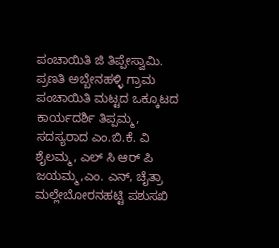ಪಂಚಾಯಿತಿ ಜಿ ತಿಪ್ಪೇಸ್ವಾಮಿ. ಪ್ರಣತಿ ಅಬ್ಬೇನಹಳ್ಳಿ ಗ್ರಾಮ ಪಂಚಾಯಿತಿ ಮಟ್ಟದ ಒಕ್ಕೂಟದ ಕಾರ್ಯದರ್ಶಿ ತಿಪ್ಪಮ್ಮ, ಸದಸ್ಯರಾದ ಎಂ.ಬಿ.ಕೆ. ವಿ ಶೈಲಮ್ಮ, ಎಲ್ ಸಿ ಆರ್ ಪಿ ಜಯಮ್ಮ,ಎಂ. ಎನ್, ಚೈತ್ರಾ ಮಲ್ಲೇಬೋರನಹಟ್ಟಿ ಪಶುಸಖಿ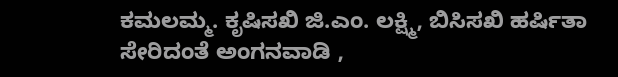ಕಮಲಮ್ಮ. ಕೃಷಿಸಖಿ ಜಿ.ಎಂ. ಲಕ್ಷ್ಮಿ, ಬಿಸಿಸಖಿ ಹರ್ಷಿತಾ ಸೇರಿದಂತೆ ಅಂಗನವಾಡಿ ,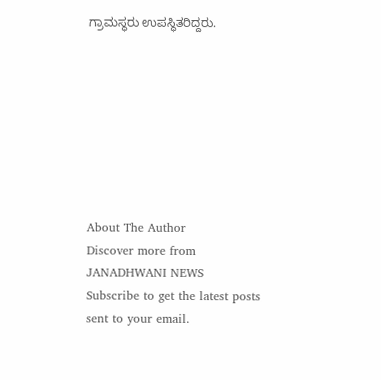ಗ್ರಾಮಸ್ಥರು ಉಪಸ್ಥಿತರಿದ್ದರು.








About The Author
Discover more from JANADHWANI NEWS
Subscribe to get the latest posts sent to your email.